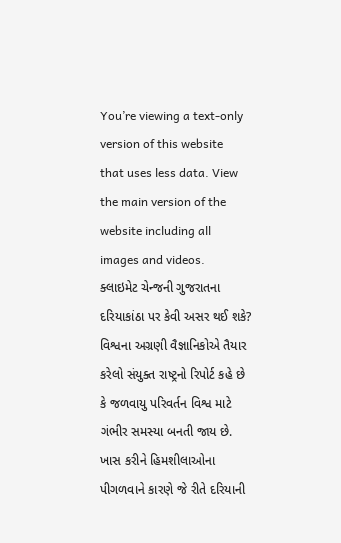You’re viewing a text-only version of this website that uses less data. View the main version of the website including all images and videos.
ક્લાઇમેટ ચેન્જની ગુજરાતના દરિયાકાંઠા પર કેવી અસર થઈ શકે?
વિશ્વના અગ્રણી વૈજ્ઞાનિકોએ તૈયાર કરેલો સંયુક્ત રાષ્ટ્રનો રિપોર્ટ કહે છે કે જળવાયુ પરિવર્તન વિશ્વ માટે ગંભીર સમસ્યા બનતી જાય છે.
ખાસ કરીને હિમશીલાઓના પીગળવાને કારણે જે રીતે દરિયાની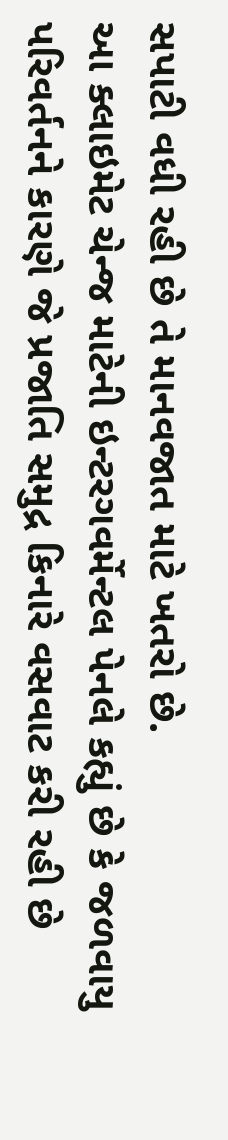સપાટી વધી રહી છે તે માનવજાત માટે ખતરો છે.
આ ક્લાઇમેટ ચેન્જ માટેની ઇન્ટરગવર્મેન્ટલ પેનલે કહ્યું છે કે જળવાયુ પરિવર્તનને કારણે જે પ્રજાતિ સમુદ્ર કિનારે વસવાટ કરી રહી છે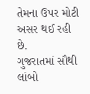તેમના ઉપર મોટી અસર થઈ રહી છે.
ગુજરાતમાં સૌથી લાંબો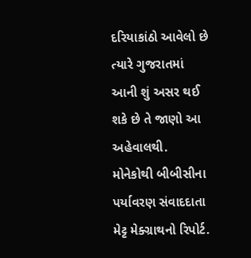દરિયાકાંઠો આવેલો છે ત્યારે ગુજરાતમાં આની શું અસર થઈ શકે છે તે જાણો આ અહેવાલથી.
મોનેકોથી બીબીસીના પર્યાવરણ સંવાદદાતા મેટ્ટ મેક્ગ્રાથનો રિપોર્ટ.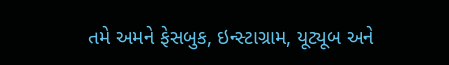તમે અમને ફેસબુક, ઇન્સ્ટાગ્રામ, યૂટ્યૂબ અને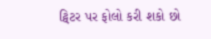ટ્વિટર પર ફોલો કરી શકો છો